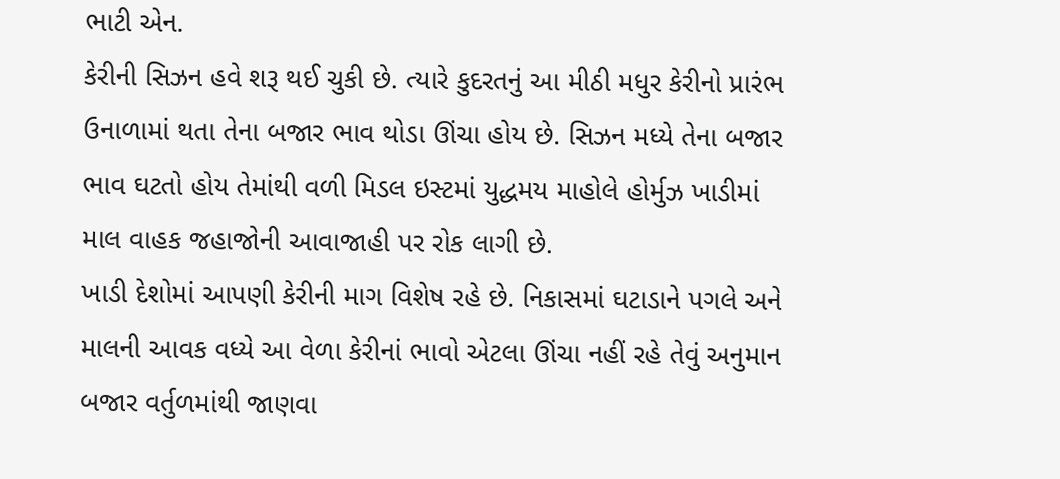ભાટી એન.
કેરીની સિઝન હવે શરૂ થઈ ચુકી છે. ત્યારે કુદરતનું આ મીઠી મધુર કેરીનો પ્રારંભ ઉનાળામાં થતા તેના બજાર ભાવ થોડા ઊંચા હોય છે. સિઝન મધ્યે તેના બજાર ભાવ ઘટતો હોય તેમાંથી વળી મિડલ ઇસ્ટમાં યુદ્ધમય માહોલે હોર્મુઝ ખાડીમાં માલ વાહક જહાજોની આવાજાહી પર રોક લાગી છે.
ખાડી દેશોમાં આપણી કેરીની માગ વિશેષ રહે છે. નિકાસમાં ઘટાડાને પગલે અને માલની આવક વધ્યે આ વેળા કેરીનાં ભાવો એટલા ઊંચા નહીં રહે તેવું અનુમાન બજાર વર્તુળમાંથી જાણવા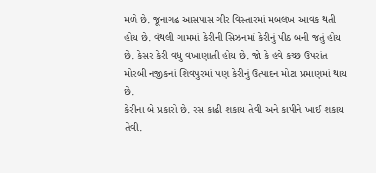મળે છે. જૂનાગઢ આસપાસ ગીર વિસ્તારમાં મબલખ આવક થતી હોય છે. વંથલી ગામમાં કેરીની સિઝનમાં કેરીનું પીઠ બની જતું હોય છે. કેસર કેરી વધુ વખાણાતી હોય છે. જો કે હવે કચ્છ ઉપરાંત મોરબી નજીકનાં શિવપુરમાં પણ કેરીનું ઉત્પાદન મોટા પ્રમાણમાં થાય છે.
કેરીના બે પ્રકારો છે. રસ કાઢી શકાય તેવી અને કાપીને ખાઈ શકાય તેવી.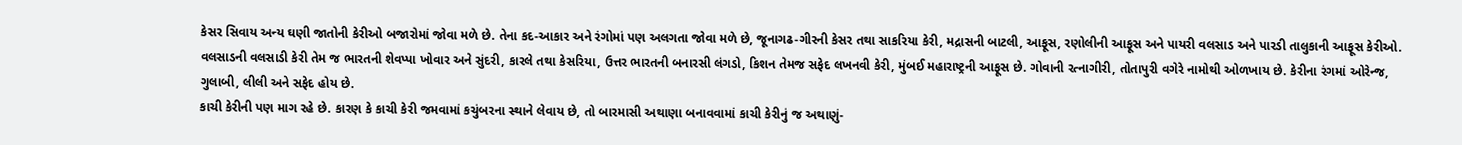કેસર સિવાય અન્ય ઘણી જાતોની કેરીઓ બજારોમાં જોવા મળે છે. તેના કદ-આકાર અને રંગોમાં પણ અલગતા જોવા મળે છે, જૂનાગઢ-ગીરની કેસર તથા સાકરિયા કેરી, મદ્રાસની બાટલી, આફૂસ, રણોલીની આફૂસ અને પાયરી વલસાડ અને પારડી તાલુકાની આફૂસ કેરીઓ. વલસાડની વલસાડી કેરી તેમ જ ભારતની શેવપ્પા ખોવાર અને સુંદરી, કારલે તથા કેસરિયા, ઉત્તર ભારતની બનારસી લંગડો, કિશન તેમજ સફેદ લખનવી કેરી, મુંબઈ મહારાષ્ટ્રની આફૂસ છે. ગોવાની રત્નાગીરી, તોતાપુરી વગેરે નામોથી ઓળખાય છે. કેરીના રંગમાં ઓરેન્જ, ગુલાબી, લીલી અને સફેદ હોય છે.
કાચી કેરીની પણ માગ રહે છે. કારણ કે કાચી કેરી જમવામાં કચુંબરના સ્થાને લેવાય છે, તો બારમાસી અથાણા બનાવવામાં કાચી કેરીનું જ અથાણું-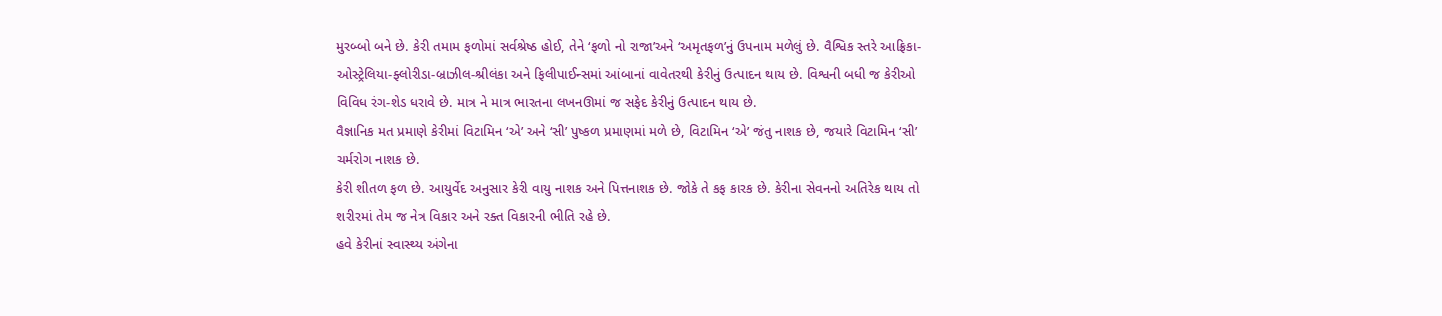મુરબ્બો બને છે. કેરી તમામ ફળોમાં સર્વશ્રેષ્ઠ હોઈ, તેને ‘ફળો નો રાજા’અને ‘અમૃતફળ’નું ઉપનામ મળેલું છે. વૈશ્વિક સ્તરે આફ્રિકા- ઓસ્ટ્રેલિયા-ફ્લોરીડા-બ્રાઝીલ-શ્રીલંકા અને ફિલીપાઈન્સમાં આંબાનાં વાવેતરથી કેરીનું ઉત્પાદન થાય છે. વિશ્વની બધી જ કેરીઓ વિવિધ રંગ-શેડ ધરાવે છે. માત્ર ને માત્ર ભારતના લખનઊમાં જ સફેદ કેરીનું ઉત્પાદન થાય છે.
વૈજ્ઞાનિક મત પ્રમાણે કેરીમાં વિટામિન ‘એ’ અને ‘સી’ પુષ્કળ પ્રમાણમાં મળે છે, વિટામિન ‘એ’ જંતુ નાશક છે, જયારે વિટામિન ‘સી’ ચર્મરોગ નાશક છે.
કેરી શીતળ ફળ છે. આયુર્વેદ અનુસાર કેરી વાયુ નાશક અને પિત્તનાશક છે. જોકે તે કફ કારક છે. કેરીના સેવનનો અતિરેક થાય તો શરીરમાં તેમ જ નેત્ર વિકાર અને રક્ત વિકારની ભીતિ રહે છે.
હવે કેરીનાં સ્વાસ્થ્ય અંગેના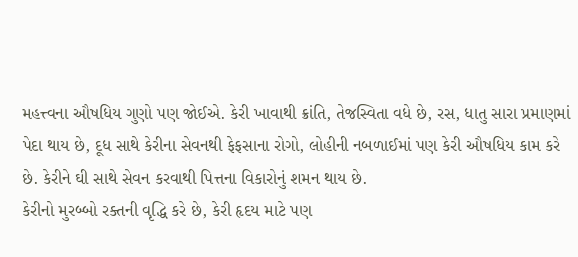મહત્ત્વના ઔષધિય ગુણો પણ જોઈએ. કેરી ખાવાથી ક્રાંતિ, તેજસ્વિતા વધે છે, રસ, ધાતુ સારા પ્રમાણમાં પેદા થાય છે, દૂધ સાથે કેરીના સેવનથી ફેફસાના રોગો, લોહીની નબળાઈમાં પણ કેરી ઔષધિય કામ કરે છે. કેરીને ઘી સાથે સેવન કરવાથી પિત્તના વિકારોનું શમન થાય છે.
કેરીનો મુરબ્બો રક્તની વૃદ્ધિ કરે છે, કેરી હૃદય માટે પણ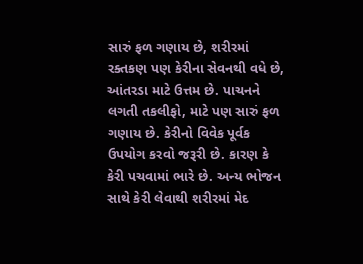સારું ફળ ગણાય છે, શરીરમાં રક્તકણ પણ કેરીના સેવનથી વધે છે, આંતરડા માટે ઉત્તમ છે. પાચનને લગતી તકલીફો, માટે પણ સારું ફળ ગણાય છે. કેરીનો વિવેક પૂર્વક ઉપયોગ કરવો જરૂરી છે. કારણ કે કેરી પચવામાં ભારે છે. અન્ય ભોજન સાથે કેરી લેવાથી શરીરમાં મેદ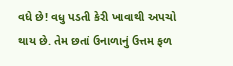વધે છે! વધુ પડતી કેરી ખાવાથી અપચો થાય છે. તેમ છતાં ઉનાળાનું ઉત્તમ ફળ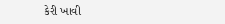કેરી ખાવી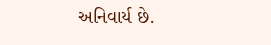અનિવાર્ય છે.